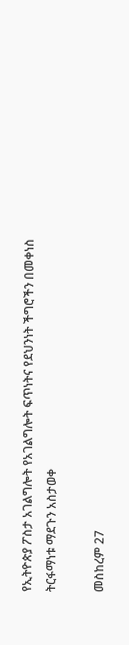የኢትዮጵያ ፖስታ አገልግሎት የአገልግሎት ፍጥነትና የደህንነት ችግሮችን በመቀነስ ትርፋማነቱ ማደጉን አስታወቀ

መስከረም 27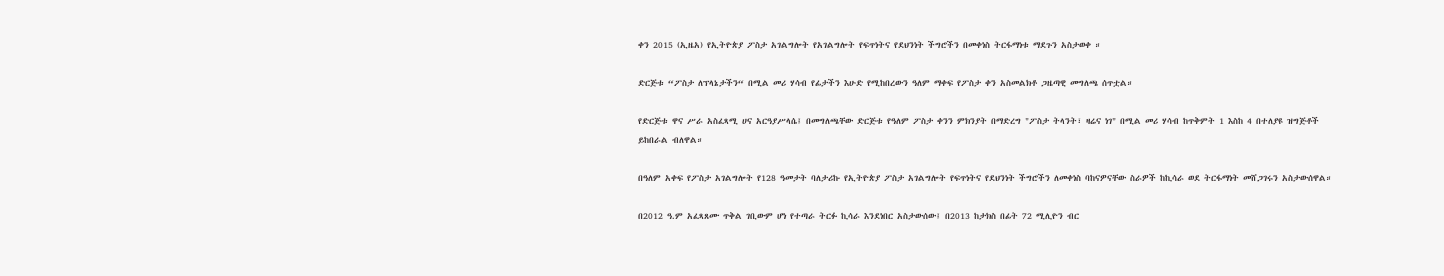ቀን 2015 (ኢዜአ) የኢትዮጵያ ፖስታ አገልግሎት የአገልግሎት የፍጥነትና የደህንነት ችግሮችን በመቀነስ ትርፋማነቱ ማደጉን አስታወቀ ።

ድርጅቱ “ፖስታ ለፕላኔታችን“ በሚል መሪ ሃሳብ የፊታችን እሁድ የሚከበረውን ዓለም ማቀፍ የፖስታ ቀን አስመልክቶ ጋዜጣዊ መግለጫ ሰጥቷል።

የድርጅቱ ዋና ሥራ አስፈጻሚ ሀና አርዓያሥላሴ፤ በመግለጫቸው ድርጅቱ የዓለም ፖስታ ቀንን ምክንያት በማድረግ "ፖስታ ትላንት፣ ዛሬና ነገ" በሚል መሪ ሃሳብ ከጥቅምት 1 እስከ 4 በተለያዩ ዝግጅቶች ይከበራል ብለዋል።

በዓለም አቀፍ የፖስታ አገልግሎት የ128 ዓመታት ባለታሪኩ የኢትዮጵያ ፖስታ አገልግሎት የፍጥነትና የደህንነት ችግሮችን ለመቀነስ ባከናዎናቸው ስራዎች ከኪሳራ ወደ ትርፋማነት መሸጋገሩን አስታውሰዋል።

በ2012 ዓ.ም አፈጻጸሙ ጥቅል ገቢውም ሆነ የተጣራ ትርፉ ኪሳራ እንደነበር አስታውሰው፤ በ2013 ከታክስ በፊት 72 ሚሊዮን ብር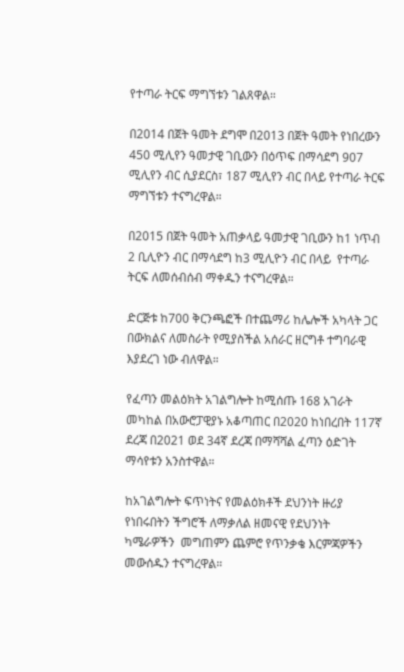የተጣራ ትርፍ ማግኘቱን ገልጸዋል።

በ2014 በጀት ዓመት ደግሞ በ2013 በጀት ዓመት የነበረውን 450 ሚሊየን ዓመታዊ ገቢውን በዕጥፍ በማሳደግ 907 ሚሊየን ብር ሲያደርስ፣ 187 ሚሊየን ብር በላይ የተጣራ ትርፍ ማግኘቱን ተናግረዋል።

በ2015 በጀት ዓመት አጠቃላይ ዓመታዊ ገቢውን ከ1 ነጥብ 2 ቢሊዮን ብር በማሳደግ ከ3 ሚሊዮን ብር በላይ  የተጣራ ትርፍ ለመሰብሰብ ማቀዱን ተናግረዋል።

ድርጅቱ ከ700 ቅርንጫፎች በተጨማሪ ከሌሎች አካላት ጋር በውክልና ለመስራት የሚያስችል አሰራር ዘርግቶ ተግባራዊ እያደረገ ነው ብለዋል።

የፈጣን መልዕክት አገልግሎት ከሚሰጡ 168 አገራት መካከል በአውሮፓዊያኑ አቆጣጠር በ2020 ከነበረበት 117ኛ ደረጃ በ2021 ወደ 34ኛ ደረጃ በማሻሻል ፈጣን ዕድገት ማሳየቱን አንስተዋል።

ከአገልግሎት ፍጥነትና የመልዕክቶች ደህንነት ዙሪያ የነበሩበትን ችግሮች ለማቃለል ዘመናዊ የደህንነት ካሜራዎችን  መግጠምን ጨምሮ የጥንቃቄ እርምጃዎችን መውሰዱን ተናግረዋል።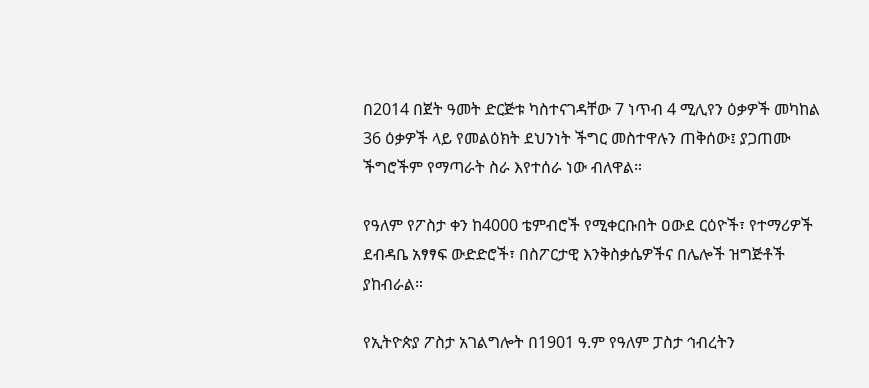በ2014 በጀት ዓመት ድርጅቱ ካስተናገዳቸው 7 ነጥብ 4 ሚሊየን ዕቃዎች መካከል 36 ዕቃዎች ላይ የመልዕክት ደህንነት ችግር መስተዋሉን ጠቅሰው፤ ያጋጠሙ ችግሮችም የማጣራት ስራ እየተሰራ ነው ብለዋል።

የዓለም የፖስታ ቀን ከ4000 ቴምብሮች የሚቀርቡበት ዐውደ ርዕዮች፣ የተማሪዎች ደብዳቤ አፃፃፍ ውድድሮች፣ በስፖርታዊ እንቅስቃሴዎችና በሌሎች ዝግጅቶች ያከብራል።

የኢትዮጵያ ፖስታ አገልግሎት በ1901 ዓ.ም የዓለም ፓስታ ኅብረትን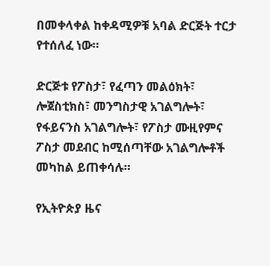በመቀላቀል ከቀዳሚዎቹ አባል ድርጅት ተርታ የተሰለፈ ነው።

ድርጅቱ የፖስታ፣ የፈጣን መልዕክት፣ ሎጀስቲክስ፣ መንግስታዊ አገልግሎት፣ የፋይናንስ አገልግሎት፣ የፖስታ ሙዚየምና ፖስታ መደብር ከሚሰጣቸው አገልግሎቶች መካከል ይጠቀሳሉ።

የኢትዮጵያ ዜና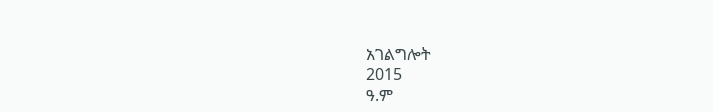አገልግሎት
2015
ዓ.ም